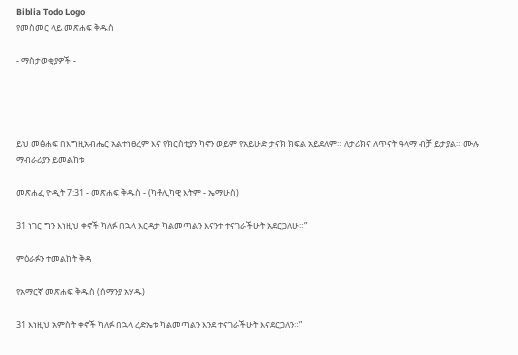Biblia Todo Logo
የመስመር ላይ መጽሐፍ ቅዱስ

- ማስታወቂያዎች -




ይህ መፅሐፍ በእግዚአብሔር አልተነፀረም እና የክርስቲያን ካኖን ወይም የአይሁድ ታናክ ክፍል አይደለም። ለታሪክና ለጥናት ዓላማ ብቻ ይታያል። ሙሉ ማብራሪያን ይመልከቱ

መጽሐፈ ዮዲት 7:31 - መጽሐፍ ቅዱስ - (ካቶሊካዊ እትም - ኤማሁስ)

31 ነገር ግን እነዚህ ቀኖች ካለፉ በኋላ እርዳታ ካልመጣልን እናንተ ተናገራችሁት አደርጋለሁ።”

ምዕራፉን ተመልከት ቅዳ

የአማርኛ መጽሐፍ ቅዱስ (ሰማንያ አሃዱ)

31 እነዚህ አምስት ቀኖች ካለፉ በኋላ ረድኤቱ ካልመጣልን እንደ ተናገራችሁት እናደርጋለን።”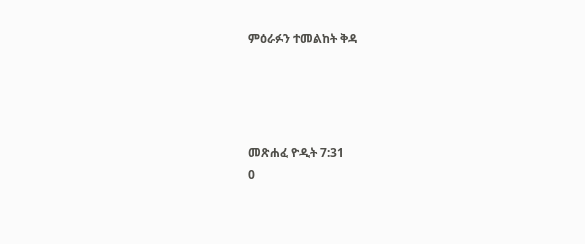ምዕራፉን ተመልከት ቅዳ




መጽሐፈ ዮዲት 7:31
0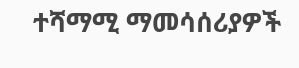ተሻማሚ ማመሳሰሪያዎች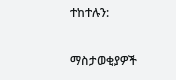ተከተሉን:

ማስታወቂያዎች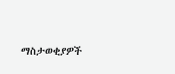ማስታወቂያዎች